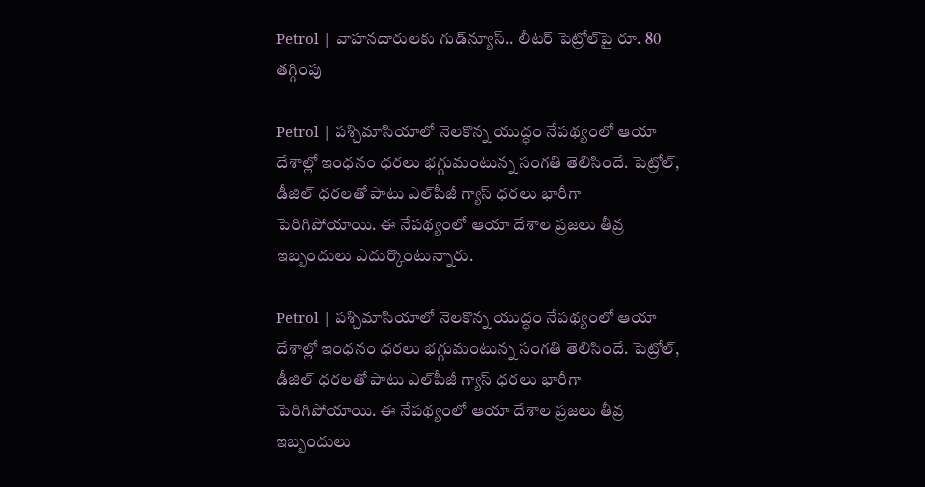Petrol | వాహ‌న‌దారుల‌కు గుడ్‌న్యూస్.. లీట‌ర్ పెట్రోల్‌పై రూ. 80 త‌గ్గింపు

Petrol | ప‌శ్చిమాసియాలో నెల‌కొన్న యుద్ధం నేప‌థ్యంలో ఆయా దేశాల్లో ఇంధ‌నం ధ‌ర‌లు భ‌గ్గుమంటున్న సంగ‌తి తెలిసిందే. పెట్రోల్, డీజిల్ ధ‌ర‌ల‌తో పాటు ఎల్‌పీజీ గ్యాస్ ధ‌ర‌లు భారీగా పెరిగిపోయాయి. ఈ నేప‌థ్యంలో ఆయా దేశాల ప్ర‌జ‌లు తీవ్ర ఇబ్బందులు ఎదుర్కొంటున్నారు.

Petrol | ప‌శ్చిమాసియాలో నెల‌కొన్న యుద్ధం నేప‌థ్యంలో ఆయా దేశాల్లో ఇంధ‌నం ధ‌ర‌లు భ‌గ్గుమంటున్న సంగ‌తి తెలిసిందే. పెట్రోల్, డీజిల్ ధ‌ర‌ల‌తో పాటు ఎల్‌పీజీ గ్యాస్ ధ‌ర‌లు భారీగా పెరిగిపోయాయి. ఈ నేప‌థ్యంలో ఆయా దేశాల ప్ర‌జ‌లు తీవ్ర ఇబ్బందులు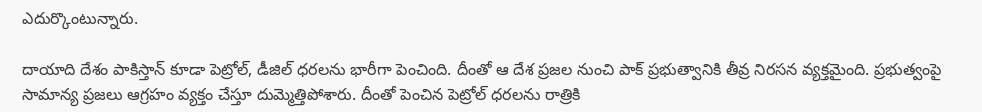ఎదుర్కొంటున్నారు.

దాయాది దేశం పాకిస్తాన్ కూడా పెట్రోల్, డీజిల్ ధ‌ర‌ల‌ను భారీగా పెంచింది. దీంతో ఆ దేశ ప్ర‌జ‌ల నుంచి పాక్ ప్ర‌భుత్వానికి తీవ్ర నిర‌స‌న వ్య‌క్తమైంది. ప్ర‌భుత్వంపై సామాన్య ప్ర‌జ‌లు ఆగ్ర‌హం వ్య‌క్తం చేస్తూ దుమ్మెత్తిపోశారు. దీంతో పెంచిన పెట్రోల్ ధ‌ర‌ల‌ను రాత్రికి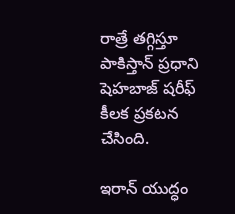రాత్రే త‌గ్గిస్తూ పాకిస్తాన్ ప్ర‌ధాని షెహ‌బాజ్ ష‌రీఫ్ కీల‌క ప్ర‌క‌ట‌న చేసింది.

ఇరాన్‌ యుద్ధం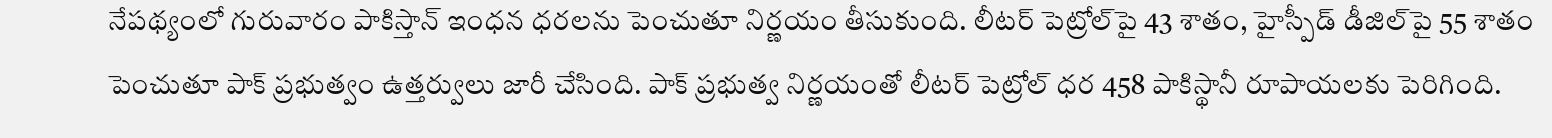నేపథ్యంలో గురువారం పాకిస్తాన్ ఇంధన ధరలను పెంచుతూ నిర్ణయం తీసుకుంది. లీట‌ర్ పెట్రోల్‌‌పై 43 శాతం, హైస్పీడ్ డీజిల్‌పై 55 శాతం పెంచుతూ పాక్ ప్ర‌భుత్వం ఉత్త‌ర్వులు జారీ చేసింది. పాక్ ప్ర‌భుత్వ నిర్ణ‌యంతో లీట‌ర్ పెట్రోల్ ధ‌ర 458 పాకిస్థానీ రూపాయలకు పెరిగింది.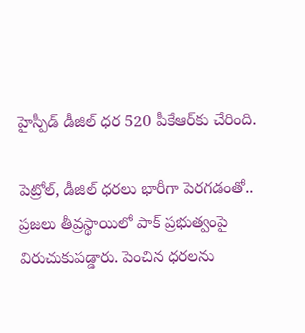హైస్పీడ్ డీజిల్ ధర 520 పీకేఆర్‌కు చేరింది.

పెట్రోల్, డీజిల్ ధ‌ర‌లు భారీగా పెర‌గ‌డంతో.. ప్ర‌జ‌లు తీవ్ర‌స్థాయిలో పాక్ ప్ర‌భుత్వంపై విరుచుకుప‌డ్డారు. పెంచిన ధ‌ర‌ల‌ను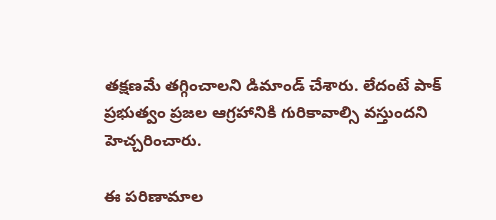త‌క్ష‌ణ‌మే త‌గ్గించాల‌ని డిమాండ్ చేశారు. లేదంటే పాక్ ప్ర‌భుత్వం ప్ర‌జ‌ల ఆగ్ర‌హానికి గురికావాల్సి వ‌స్తుంద‌ని హెచ్చ‌రించారు.

ఈ ప‌రిణామాల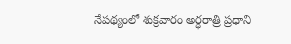నేప‌థ్యంలో శుక్రవారం అర్ధ‌రాత్రి ప్ర‌ధాని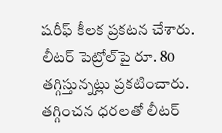షరీఫ్ కీల‌క ప్ర‌క‌ట‌న చేశారు. లీట‌ర్ పెట్రోల్‌పై రూ. 80 త‌గ్గిస్తున్న‌ట్లు ప్ర‌క‌టించారు. త‌గ్గించ‌న ధ‌ర‌ల‌తో లీట‌ర్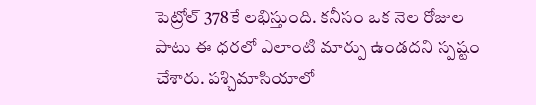పెట్రోల్ 378కే ల‌భిస్తుంది. కనీసం ఒక నెల రోజుల పాటు ఈ ధరలో ఎలాంటి మార్పు ఉండద‌ని స్ప‌ష్టం చేశారు. పశ్చిమాసియాలో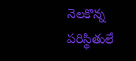నెలకొన్న పరిస్థితులే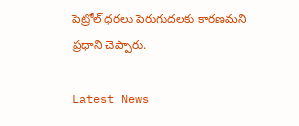పెట్రోల్ ధరలు పెరుగుదలకు కారణమ‌ని ప్ర‌ధాని చెప్పారు.

Latest News